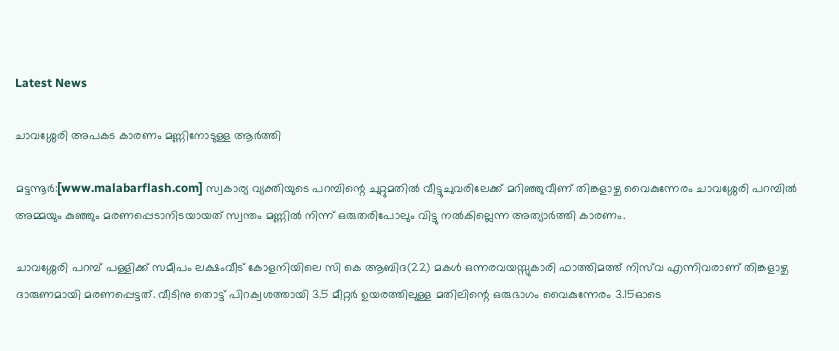Latest News

ചാവശ്ശേരി അപകട കാരണം മണ്ണിനോടുള്ള ആര്‍ത്തി

മട്ടന്നൂര്‍:[www.malabarflash.com] സ്വകാര്യ വ്യക്തിയുടെ പറമ്പിന്റെ ചുറ്റുമതില്‍ വീട്ടുചുവരിലേക്ക് മറിഞ്ഞുവീണ് തിങ്കളാഴ്ച വൈകുന്നേരം ചാവശ്ശേരി പറമ്പില്‍ അമ്മയും കുഞ്ഞും മരണപ്പെടാനിടയായത് സ്വന്തം മണ്ണില്‍ നിന്ന് ഒരുതരിപോലും വിട്ടു നല്‍കില്ലെന്ന അത്യാര്‍ത്തി കാരണം.

ചാവശ്ശേരി പറമ്പ് പള്ളിക്ക് സമീപം ലക്ഷംവീട് കോളനിയിലെ സി കെ ആബിദ(22) മകള്‍ ഒന്നരവയസ്സുകാരി ഫാത്തിമത്ത് നിസ്‌വ എന്നിവരാണ് തിങ്കളാഴ്ച ദാരുണമായി മരണപ്പെട്ടത്. വീടിനു തൊട്ട് പിറക്വശത്തായി 3.5 മീറ്റര്‍ ഉയരത്തിലുള്ള മതിലിന്റെ ഒരുഭാഗം വൈകുന്നേരം 3.15ഓടെ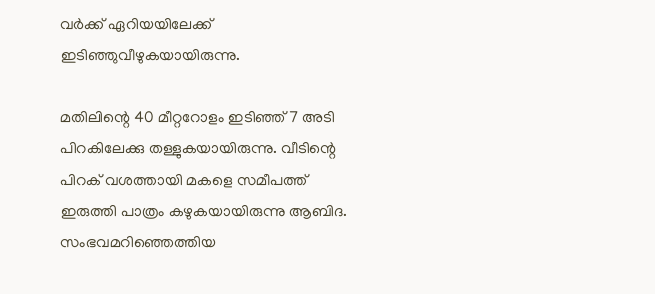വര്‍ക്ക് ഏറിയയിലേക്ക് ഇടിഞ്ഞുവീഴുകയായിരുന്നു.

മതിലിന്റെ 40 മീറ്ററോളം ഇടിഞ്ഞ് 7 അടി പിറകിലേക്കു തള്ളുകയായിരുന്നു. വീടിന്റെ പിറക് വശത്തായി മകളെ സമീപത്ത് ഇരുത്തി പാത്രം കഴുകയായിരുന്നു ആബിദ. സംഭവമറിഞ്ഞെത്തിയ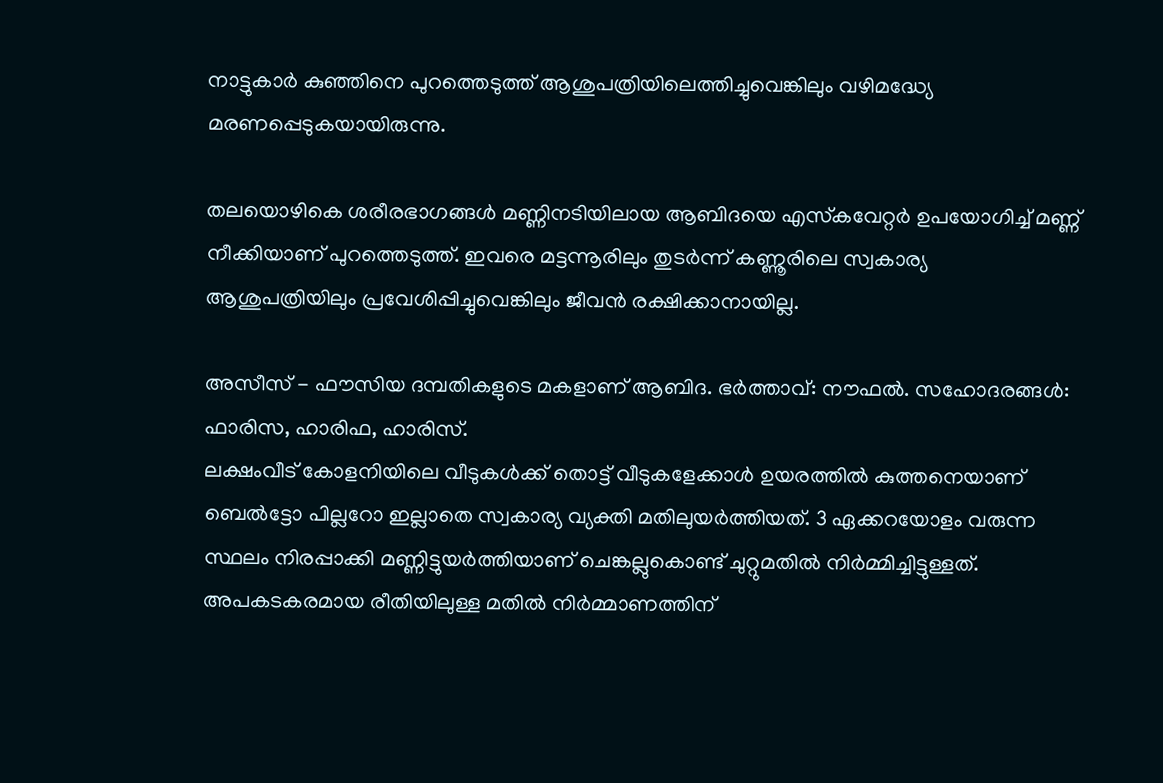നാട്ടുകാര്‍ കുഞ്ഞിനെ പുറത്തെടുത്ത് ആശുപത്രിയിലെത്തിച്ചുവെങ്കിലും വഴിമദ്ധ്യേ മരണപ്പെടുകയായിരുന്നു.

തലയൊഴികെ ശരീരഭാഗങ്ങള്‍ മണ്ണിനടിയിലായ ആബിദയെ എസ്‌കവേറ്റര്‍ ഉപയോഗിച്ച് മണ്ണ് നീക്കിയാണ് പുറത്തെടുത്ത്. ഇവരെ മട്ടന്നൂരിലും തുടര്‍ന്ന് കണ്ണൂരിലെ സ്വകാര്യ ആശുപത്രിയിലും പ്രവേശിപ്പിച്ചുവെങ്കിലും ജീവന്‍ രക്ഷിക്കാനായില്ല.

അസീസ് - ഫൗസിയ ദമ്പതികളുടെ മകളാണ് ആബിദ. ഭര്‍ത്താവ്: നൗഫല്‍. സഹോദരങ്ങള്‍: ഫാരിസ, ഹാരിഫ, ഹാരിസ്.
ലക്ഷംവീട് കോളനിയിലെ വീടുകള്‍ക്ക് തൊട്ട് വീടുകളേക്കാള്‍ ഉയരത്തില്‍ കുത്തനെയാണ് ബെല്‍ട്ടോ പില്ലറോ ഇല്ലാതെ സ്വകാര്യ വ്യക്തി മതിലുയര്‍ത്തിയത്. 3 ഏക്കറയോളം വരുന്ന സ്ഥലം നിരപ്പാക്കി മണ്ണിട്ടുയര്‍ത്തിയാണ് ചെങ്കല്ലുകൊണ്ട് ചുറ്റുമതില്‍ നിര്‍മ്മിച്ചിട്ടുള്ളത്. അപകടകരമായ രീതിയിലുള്ള മതില്‍ നിര്‍മ്മാണത്തിന്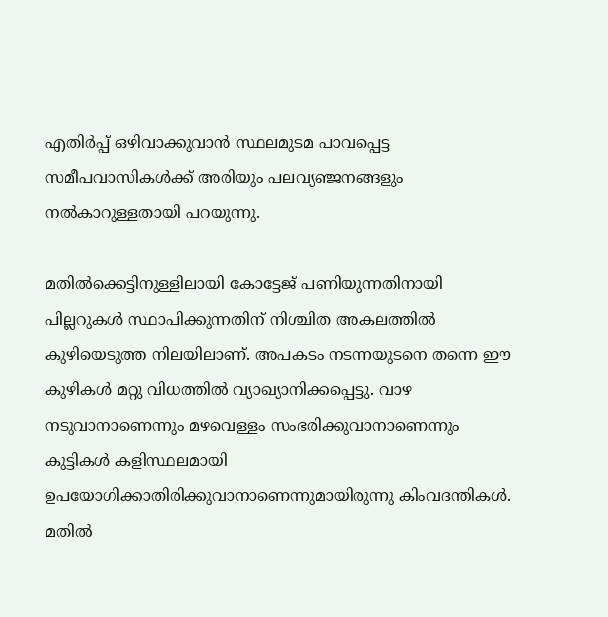എതിര്‍പ്പ് ഒഴിവാക്കുവാന്‍ സ്ഥലമുടമ പാവപ്പെട്ട സമീപവാസികള്‍ക്ക് അരിയും പലവ്യഞ്ജനങ്ങളും നല്‍കാറുള്ളതായി പറയുന്നു.

മതില്‍ക്കെട്ടിനുള്ളിലായി കോട്ടേജ് പണിയുന്നതിനായി പില്ലറുകള്‍ സ്ഥാപിക്കുന്നതിന് നിശ്ചിത അകലത്തില്‍ കുഴിയെടുത്ത നിലയിലാണ്. അപകടം നടന്നയുടനെ തന്നെ ഈ കുഴികള്‍ മറ്റു വിധത്തില്‍ വ്യാഖ്യാനിക്കപ്പെട്ടു. വാഴ നടുവാനാണെന്നും മഴവെള്ളം സംഭരിക്കുവാനാണെന്നും കുട്ടികള്‍ കളിസ്ഥലമായി ഉപയോഗിക്കാതിരിക്കുവാനാണെന്നുമായിരുന്നു കിംവദന്തികള്‍.
മതില്‍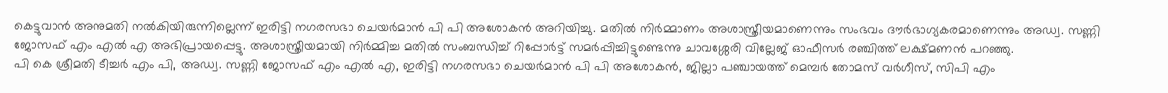കെട്ടുവാന്‍ അനുമതി നല്‍കിയിരുന്നില്ലെന്ന് ഇരിട്ടി നഗരസഭാ ചെയര്‍മാന്‍ പി പി അശോകന്‍ അറിയിച്ചു. മതില്‍ നിര്‍മ്മാണം അശാസ്ത്രീയമാണെന്നും സംഭവം ദൗര്‍ഭാഗ്യകരമാണെന്നും അഡ്വ. സണ്ണി ജോസഫ് എം എല്‍ എ അഭിപ്രായപ്പെട്ടു. അശാസ്ത്രീയമായി നിര്‍മ്മിച്ച മതില്‍ സംബന്ധിച്ച് റിപ്പോര്‍ട്ട് സമര്‍പ്പിച്ചിട്ടുണ്ടെന്നു ചാവശ്ശേരി വില്ലേജ് ഓഫീസര്‍ രഞ്ചിത്ത് ലക്ഷ്മണന്‍ പറഞ്ഞു.
പി കെ ശ്രീമതി ടീച്ചര്‍ എം പി, അഡ്വ. സണ്ണി ജോസഫ് എം എല്‍ എ, ഇരിട്ടി നഗരസഭാ ചെയര്‍മാന്‍ പി പി അശോകന്‍, ജില്ലാ പഞ്ചായത്ത് മെമ്പര്‍ തോമസ് വര്‍ഗീസ്, സിപി എം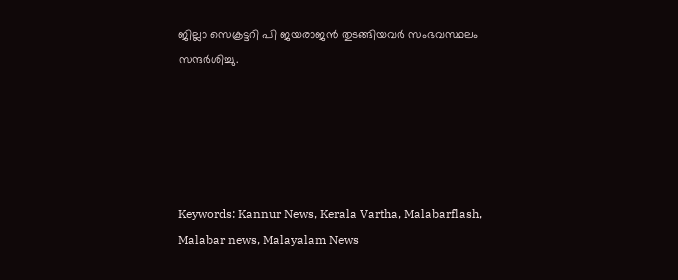ജില്ലാ സെക്രട്ടറി പി ജയരാജന്‍ തുടങ്ങിയവര്‍ സംഭവസ്ഥലം സന്ദര്‍ശിച്ചു.





Keywords: Kannur News, Kerala Vartha, Malabarflash, Malabar news, Malayalam News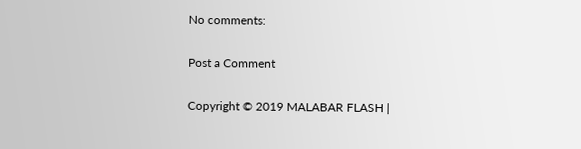No comments:

Post a Comment

Copyright © 2019 MALABAR FLASH |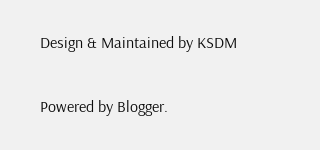Design & Maintained by KSDM

Powered by Blogger.